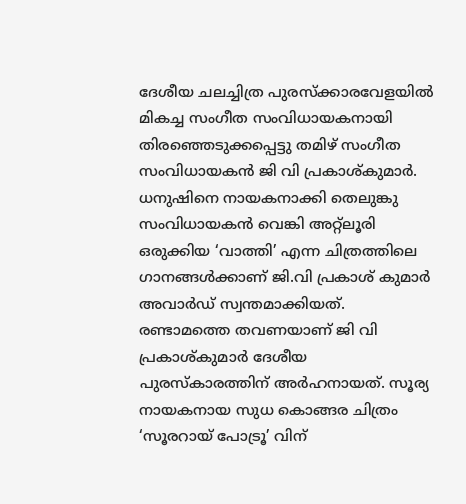ദേശീയ ചലച്ചിത്ര പുരസ്ക്കാരവേളയിൽ മികച്ച സംഗീത സംവിധായകനായി തിരഞ്ഞെടുക്കപ്പെട്ടു തമിഴ് സംഗീത സംവിധായകൻ ജി വി പ്രകാശ്കുമാർ. ധനുഷിനെ നായകനാക്കി തെലുങ്കു സംവിധായകൻ വെങ്കി അറ്റ്ലൂരി ഒരുക്കിയ ‘വാത്തി’ എന്ന ചിത്രത്തിലെ ഗാനങ്ങൾക്കാണ് ജി.വി പ്രകാശ് കുമാർ അവാർഡ് സ്വന്തമാക്കിയത്. രണ്ടാമത്തെ തവണയാണ് ജി വി പ്രകാശ്കുമാർ ദേശീയ പുരസ്കാരത്തിന് അർഹനായത്. സൂര്യ നായകനായ സുധ കൊങ്ങര ചിത്രം ‘സൂരറായ് പോട്രൂ’ വിന്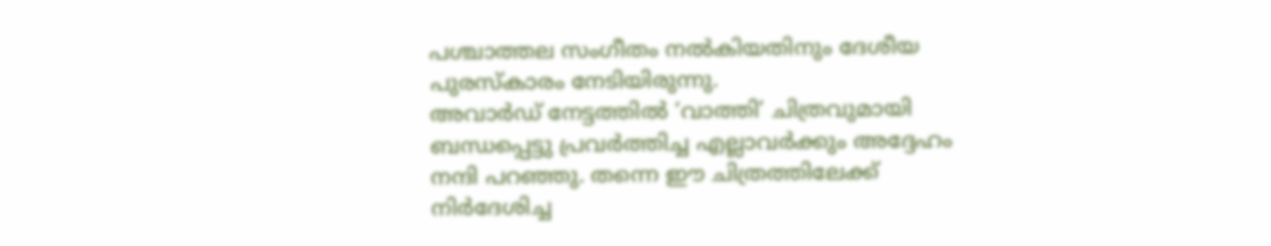പശ്ചാത്തല സംഗീതം നൽകിയതിനും ദേശീയ പുരസ്കാരം നേടിയിരുന്നു.
അവാർഡ് നേട്ടത്തിൽ ‘വാത്തി’ ചിത്രവുമായി ബന്ധപ്പെട്ടു പ്രവർത്തിച്ച എല്ലാവർക്കും അദ്ദേഹം നന്ദി പറഞ്ഞു. തന്നെ ഈ ചിത്രത്തിലേക്ക് നിർദേശിച്ച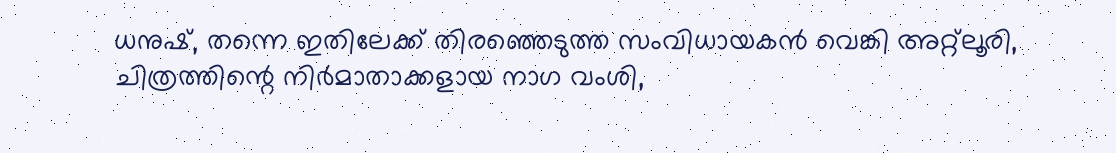ധനുഷ്, തന്നെ ഇതിലേക്ക് തിരഞ്ഞെടുത്ത സംവിധായകൻ വെങ്കി അറ്റ്ലൂരി, ചിത്രത്തിന്റെ നിർമാതാക്കളായ നാഗ വംശി,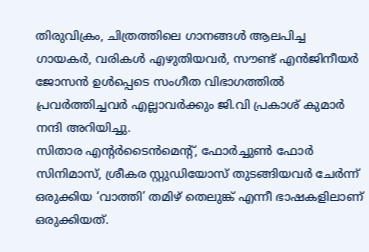തിരുവിക്രം, ചിത്രത്തിലെ ഗാനങ്ങൾ ആലപിച്ച ഗായകർ, വരികൾ എഴുതിയവർ, സൗണ്ട് എൻജിനീയർ ജോസൻ ഉൾപ്പെടെ സംഗീത വിഭാഗത്തിൽ പ്രവർത്തിച്ചവർ എല്ലാവർക്കും ജി.വി പ്രകാശ് കുമാർ നന്ദി അറിയിച്ചു.
സിതാര എന്റർടൈൻമെന്റ്, ഫോർച്ചുൺ ഫോർ സിനിമാസ്, ശ്രീകര സ്റ്റുഡിയോസ് തുടങ്ങിയവർ ചേർന്ന് ഒരുക്കിയ ‘വാത്തി’ തമിഴ് തെലുങ്ക് എന്നീ ഭാഷകളിലാണ് ഒരുക്കിയത്.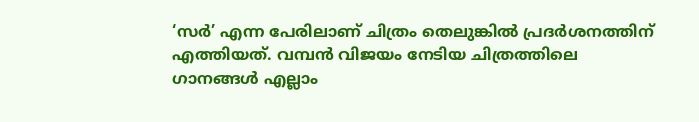‘സർ’ എന്ന പേരിലാണ് ചിത്രം തെലുങ്കിൽ പ്രദർശനത്തിന് എത്തിയത്. വമ്പൻ വിജയം നേടിയ ചിത്രത്തിലെ ഗാനങ്ങൾ എല്ലാം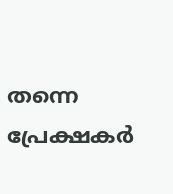തന്നെ പ്രേക്ഷകർ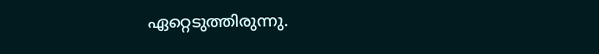ഏറ്റെടുത്തിരുന്നു.